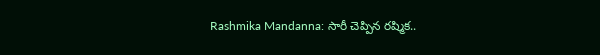Rashmika Mandanna: సారీ చెప్పిన రష్మిక..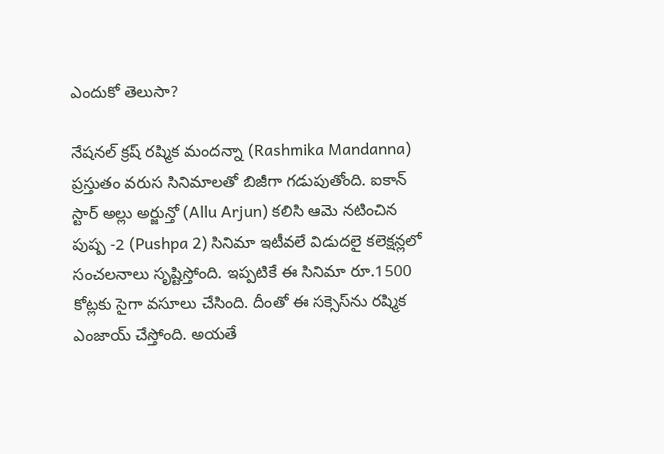ఎందుకో తెలుసా?

నేషనల్‌ క్రష్‌ రష్మిక మందన్నా (Rashmika Mandanna) ప్రస్తుతం వరుస సినిమాలతో బిజీగా గడుపుతోంది. ఐకాన్ స్టార్ అల్లు అర్జున్తో (Allu Arjun) కలిసి ఆమె నటించిన పుష్ప -2 (Pushpa 2) సినిమా ఇటీవలే విడుదలై కలెక్షన్లలో సంచలనాలు సృష్టిస్తోంది. ఇప్పటికే ఈ సినిమా రూ.1500 కోట్లకు సైగా వసూలు చేసింది. దీంతో ఈ సక్సెస్‌ను రష్మిక ఎంజాయ్ చేస్తోంది. అయతే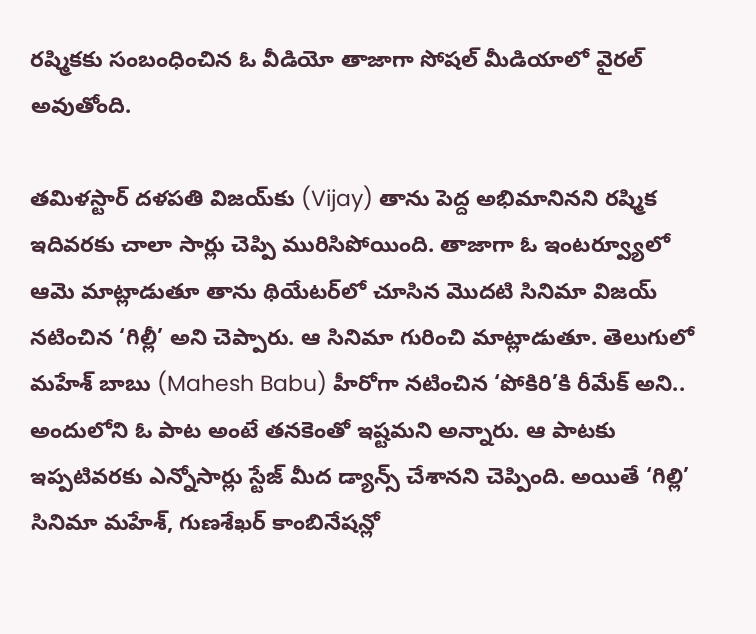రష్మికకు సంబంధించిన ఓ వీడియో తాజాగా సోషల్ మీడియాలో వైరల్‌ అవుతోంది.

తమిళస్టార్‌ దళపతి విజయ్‌కు (Vijay) తాను పెద్ద అభిమానినని రష్మిక ఇదివరకు చాలా సార్లు చెప్పి మురిసిపోయింది. తాజాగా ఓ ఇంటర్వ్యూలో ఆమె మాట్లాడుతూ తాను థియేటర్‌లో చూసిన మొదటి సినిమా విజయ్‌ నటించిన ‘గిల్లీ’ అని చెప్పారు. ఆ సినిమా గురించి మాట్లాడుతూ. తెలుగులో మహేశ్‌ బాబు (Mahesh Babu) హీరోగా నటించిన ‘పోకిరి’కి రీమేక్‌ అని.. అందులోని ఓ పాట అంటే తనకెంతో ఇష్టమని అన్నారు. ఆ పాటకు ఇప్పటివరకు ఎన్నోసార్లు స్టేజ్‌ మీద డ్యాన్స్‌ చేశానని చెప్పింది. అయితే ‘గిల్లి’ సినిమా మహేశ్‌, గుణశేఖర్ కాంబినేషన్లో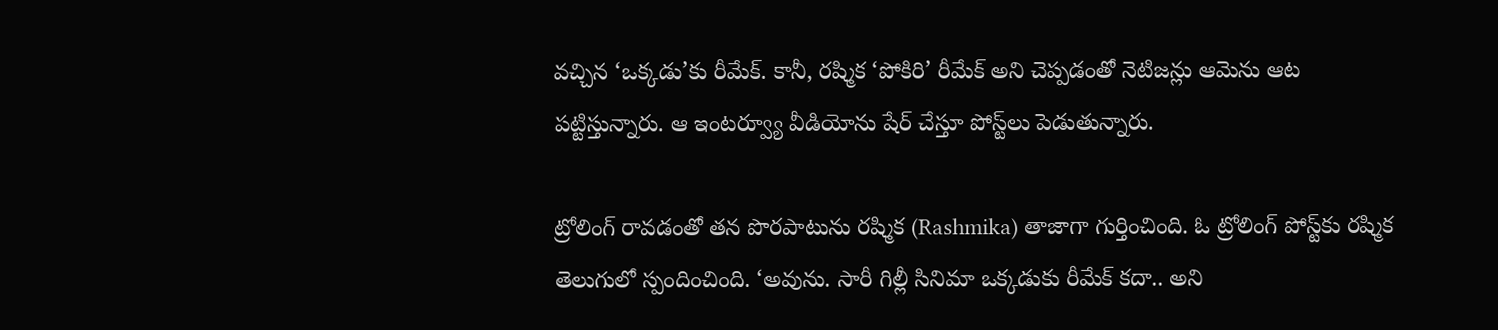వచ్చిన ‘ఒక్కడు’కు రీమేక్‌. కానీ, రష్మిక ‘పోకిరి’ రీమేక్‌ అని చెప్పడంతో నెటిజన్లు ఆమెను ఆట పట్టిస్తున్నారు. ఆ ఇంటర్వ్యూ వీడియోను షేర్‌ చేస్తూ పోస్ట్‌లు పెడుతున్నారు.

ట్రోలింగ్ రావడంతో తన పొరపాటును రష్మిక (Rashmika) తాజాగా గుర్తించింది. ఓ ట్రోలింగ్ పోస్ట్‌కు రష్మిక తెలుగులో స్పందించింది. ‘అవును. సారీ గిల్లీ సినిమా ఒక్కడుకు రీమేక్‌ కదా.. అని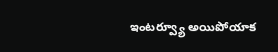ఇంటర్వ్యూ అయిపోయాక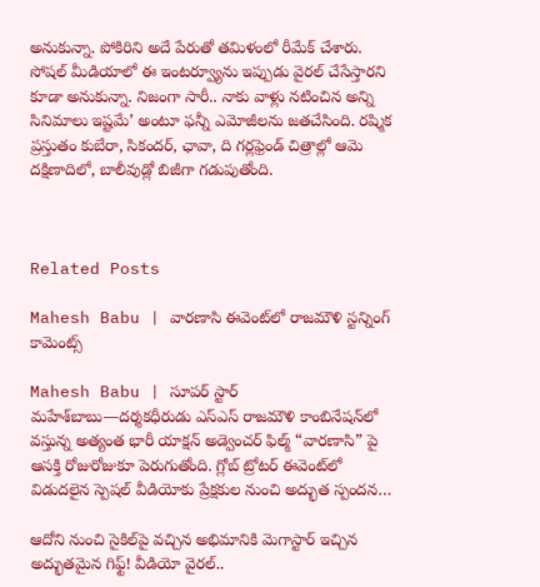అనుకున్నా. పోకిరిని అదే పేరుతో తమిళంలో రీమేక్‌ చేశారు. సోషల్‌ మీడియాలో ఈ ఇంటర్వ్యూను ఇప్పుడు వైరల్‌ చేసేస్తారని కూడా అనుకున్నా. నిజంగా సారీ.. నాకు వాళ్లు నటించిన అన్ని సినిమాలు ఇష్టమే’ అంటూ ఫన్నీ ఎమోజీలను జతచేసింది. రష్మిక ప్రస్తుతం కుబేరా, సికందర్‌, ఛావా, ది గర్లఫ్రెండ్‌ చిత్రాల్లో ఆమె దక్షిణాదిలో, బాలీవుడ్లో బిజీగా గడుపుతోంది.



Related Posts

Mahesh Babu | వారణాసి ఈవెంట్‌లో రాజమౌళి స్ట‌న్నింగ్ కామెంట్స్

Mahesh Babu | సూపర్ స్టార్ మహేశ్‌బాబు—దర్శకధీరుడు ఎస్‌ఎస్‌ రాజమౌళి కాంబినేషన్‌లో వస్తున్న అత్యంత భారీ యాక్షన్ అడ్వెంచర్ ఫిల్మ్ “వారణాసి” పై ఆసక్తి రోజురోజుకూ పెరుగుతోంది. గ్లోబ్ ట్రోటర్ ఈవెంట్‌లో విడుదలైన స్పెషల్ వీడియోకు ప్రేక్షకుల నుంచి అద్భుత స్పందన…

ఆదోని నుంచి సైకిల్‌పై వచ్చిన అభిమానికి మెగాస్టార్ ఇచ్చిన అద్భుతమైన గిఫ్ట్! వీడియో వైరల్..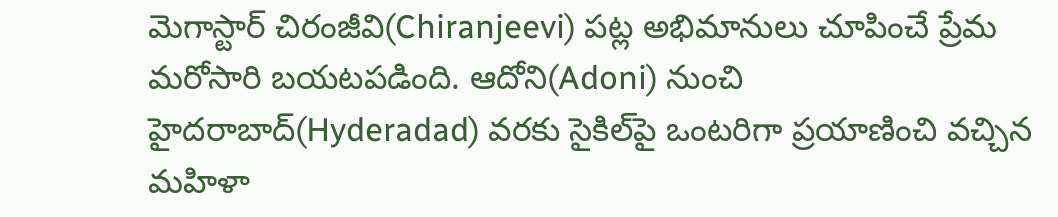మెగాస్టార్ చిరంజీవి(Chiranjeevi) పట్ల అభిమానులు చూపించే ప్రేమ మరోసారి బయటపడింది. ఆదోని(Adoni) నుంచి హైదరాబాద్(Hyderadad) వరకు సైకిల్‌పై ఒంటరిగా ప్రయాణించి వచ్చిన మహిళా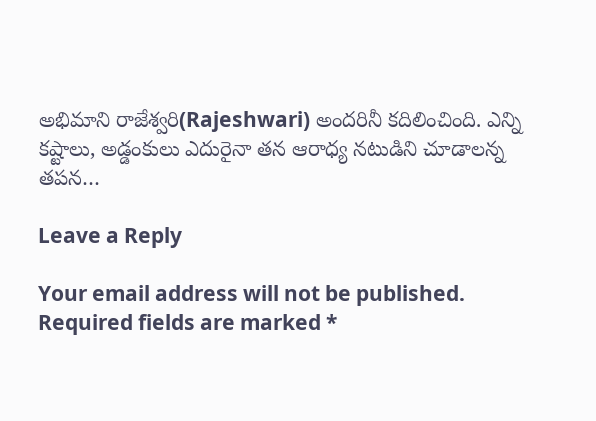అభిమాని రాజేశ్వరి(Rajeshwari) అందరినీ కదిలించింది. ఎన్ని కష్టాలు, అడ్డంకులు ఎదురైనా తన ఆరాధ్య నటుడిని చూడాలన్న తపన…

Leave a Reply

Your email address will not be published. Required fields are marked *